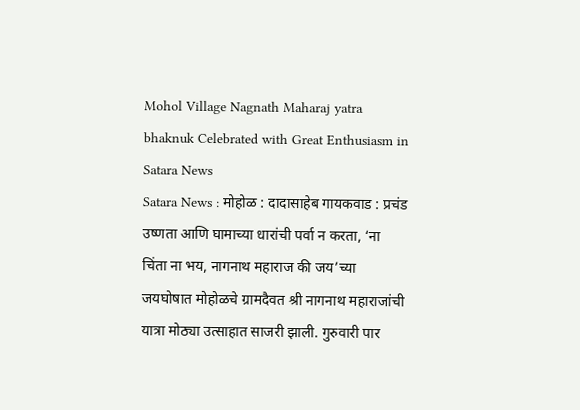Mohol Village Nagnath Maharaj yatra bhaknuk Celebrated with Great Enthusiasm in Satara News
Satara News : मोहोळ : दादासाहेब गायकवाड : प्रचंड उष्णता आणि घामाच्या धारांची पर्वा न करता, ‘ना चिंता ना भय, नागनाथ महाराज की जय’च्या जयघोषात मोहोळचे ग्रामदैवत श्री नागनाथ महाराजांची यात्रा मोठ्या उत्साहात साजरी झाली. गुरुवारी पार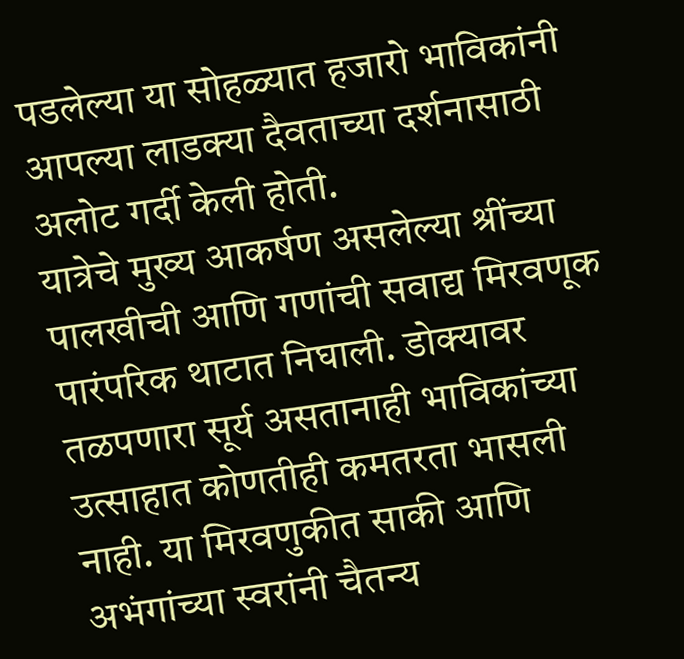पडलेल्या या सोहळ्यात हजारो भाविकांनी आपल्या लाडक्या दैवताच्या दर्शनासाठी अलोट गर्दी केली होती.
यात्रेचे मुख्य आकर्षण असलेल्या श्रींच्या पालखीची आणि गणांची सवाद्य मिरवणूक पारंपरिक थाटात निघाली. डोक्यावर तळपणारा सूर्य असतानाही भाविकांच्या उत्साहात कोणतीही कमतरता भासली नाही. या मिरवणुकीत साकी आणि अभंगांच्या स्वरांनी चैतन्य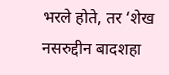भरले होते, तर ‘शेख नसरुद्दीन बादशहा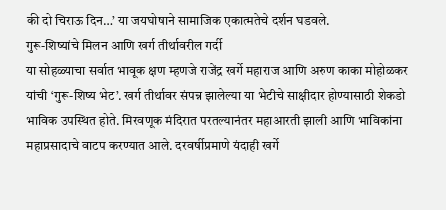की दो चिराऊ दिन…’ या जयघोषाने सामाजिक एकात्मतेचे दर्शन घडवले.
गुरू-शिष्यांचे मिलन आणि खर्ग तीर्थावरील गर्दी
या सोहळ्याचा सर्वात भावूक क्षण म्हणजे राजेंद्र खर्गे महाराज आणि अरुण काका मोहोळकर यांची ‘गुरू-शिष्य भेट’. खर्ग तीर्थावर संपन्न झालेल्या या भेटीचे साक्षीदार होण्यासाठी शेकडो भाविक उपस्थित होते. मिरवणूक मंदिरात परतल्यानंतर महाआरती झाली आणि भाविकांना महाप्रसादाचे वाटप करण्यात आले. दरवर्षीप्रमाणे यंदाही खर्गे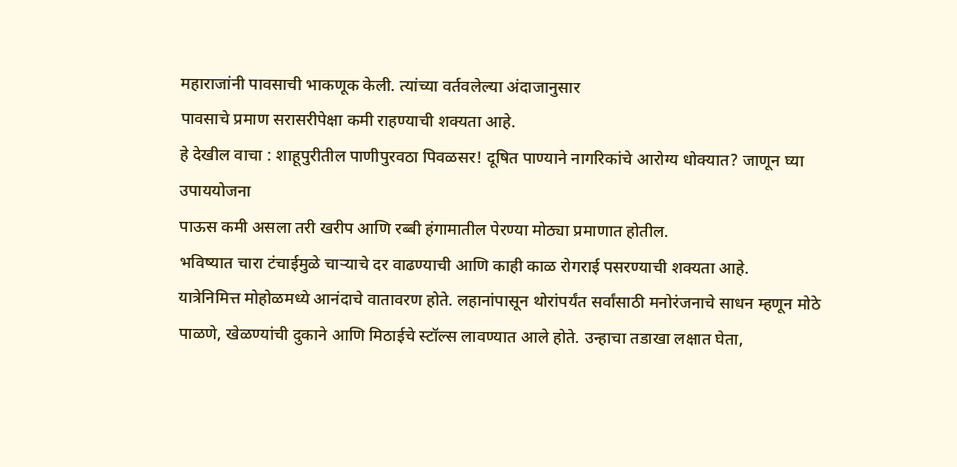महाराजांनी पावसाची भाकणूक केली. त्यांच्या वर्तवलेल्या अंदाजानुसार
पावसाचे प्रमाण सरासरीपेक्षा कमी राहण्याची शक्यता आहे.
हे देखील वाचा : शाहूपुरीतील पाणीपुरवठा पिवळसर! दूषित पाण्याने नागरिकांचे आरोग्य धोक्यात? जाणून घ्या उपाययोजना
पाऊस कमी असला तरी खरीप आणि रब्बी हंगामातील पेरण्या मोठ्या प्रमाणात होतील.
भविष्यात चारा टंचाईमुळे चाऱ्याचे दर वाढण्याची आणि काही काळ रोगराई पसरण्याची शक्यता आहे.
यात्रेनिमित्त मोहोळमध्ये आनंदाचे वातावरण होते. लहानांपासून थोरांपर्यंत सर्वांसाठी मनोरंजनाचे साधन म्हणून मोठे पाळणे, खेळण्यांची दुकाने आणि मिठाईचे स्टॉल्स लावण्यात आले होते. उन्हाचा तडाखा लक्षात घेता,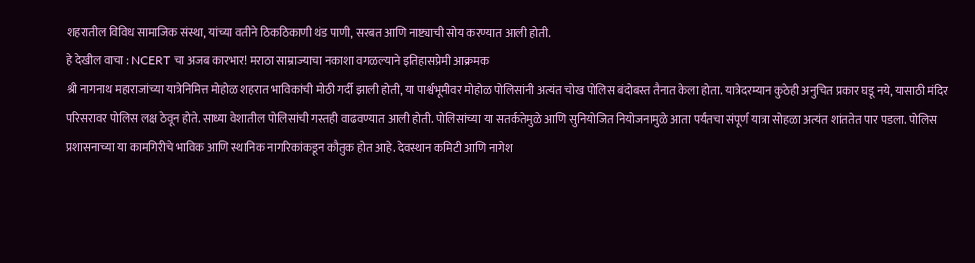शहरातील विविध सामाजिक संस्था, यांच्या वतीने ठिकठिकाणी थंड पाणी, सरबत आणि नाष्ट्याची सोय करण्यात आली होती.
हे देखील वाचा : NCERT चा अजब कारभार! मराठा साम्राज्याचा नकाशा वगळल्याने इतिहासप्रेमी आक्रमक
श्री नागनाथ महाराजांच्या यात्रेनिमित्त मोहोळ शहरात भाविकांची मोठी गर्दी झाली होती, या पार्श्वभूमीवर मोहोळ पोलिसांनी अत्यंत चोख पोलिस बंदोबस्त तैनात केला होता. यात्रेदरम्यान कुठेही अनुचित प्रकार घडू नये, यासाठी मंदिर परिसरावर पोलिस लक्ष ठेवून होते. साध्या वेशातील पोलिसांची गस्तही वाढवण्यात आली होती. पोलिसांच्या या सतर्कतेमुळे आणि सुनियोजित नियोजनामुळे आता पर्यंतचा संपूर्ण यात्रा सोहळा अत्यंत शांततेत पार पडला. पोलिस प्रशासनाच्या या कामगिरीचे भाविक आणि स्थानिक नागरिकांकडून कौतुक होत आहे. देवस्थान कमिटी आणि नागेश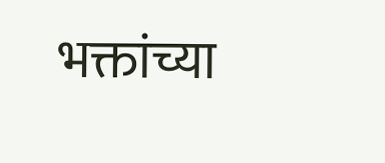भक्तांच्या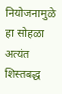नियोजनामुळे हा सोहळा अत्यंत शिस्तबद्ध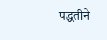पद्धतीने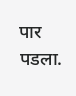पार पडला.